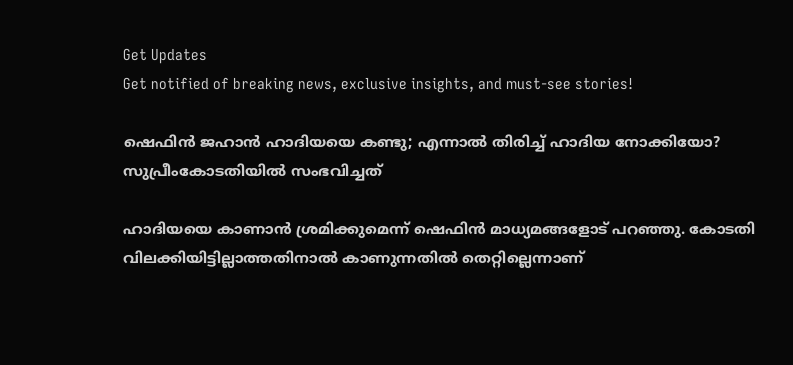Get Updates
Get notified of breaking news, exclusive insights, and must-see stories!

ഷെഫിന്‍ ജഹാന്‍ ഹാദിയയെ കണ്ടു; എന്നാല്‍ തിരിച്ച് ഹാദിയ നോക്കിയോ? സുപ്രീംകോടതിയില്‍ സംഭവിച്ചത്

ഹാദിയയെ കാണാന്‍ ശ്രമിക്കുമെന്ന് ഷെഫിന്‍ മാധ്യമങ്ങളോട് പറഞ്ഞു. കോടതി വിലക്കിയിട്ടില്ലാത്തതിനാല്‍ കാണുന്നതില്‍ തെറ്റില്ലെന്നാണ്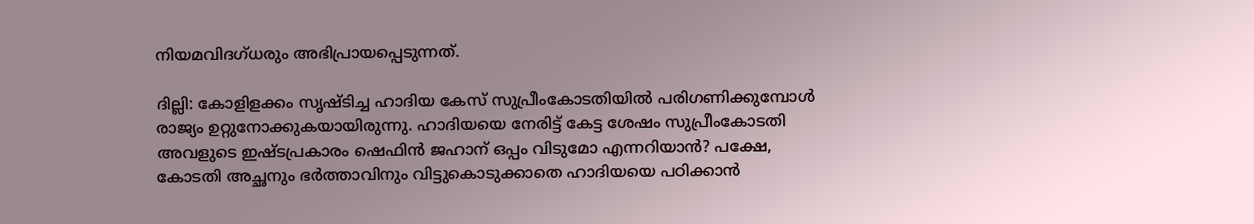നിയമവിദഗ്ധരും അഭിപ്രായപ്പെടുന്നത്.

ദില്ലി: കോളിളക്കം സൃഷ്ടിച്ച ഹാദിയ കേസ് സുപ്രീംകോടതിയില്‍ പരിഗണിക്കുമ്പോള്‍ രാജ്യം ഉറ്റുനോക്കുകയായിരുന്നു. ഹാദിയയെ നേരിട്ട് കേട്ട ശേഷം സുപ്രീംകോടതി അവളുടെ ഇഷ്ടപ്രകാരം ഷെഫിന്‍ ജഹാന് ഒപ്പം വിടുമോ എന്നറിയാന്‍? പക്ഷേ, കോടതി അച്ഛനും ഭര്‍ത്താവിനും വിട്ടുകൊടുക്കാതെ ഹാദിയയെ പഠിക്കാന്‍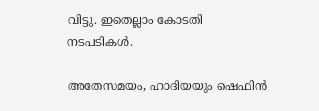വിട്ടു. ഇതെല്ലാം കോടതി നടപടികള്‍.

അതേസമയം, ഹാദിയയും ഷെഫിന്‍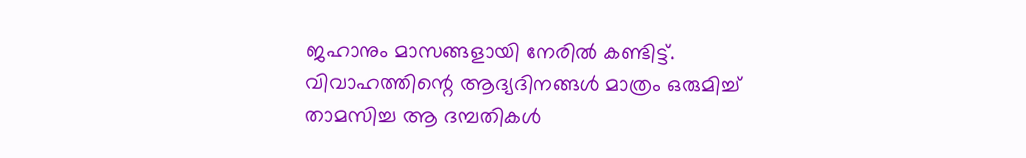ജഹാനും മാസങ്ങളായി നേരില്‍ കണ്ടിട്ട്. വിവാഹത്തിന്റെ ആദ്യദിനങ്ങള്‍ മാത്രം ഒരുമിച്ച് താമസിച്ച ആ ദമ്പതികള്‍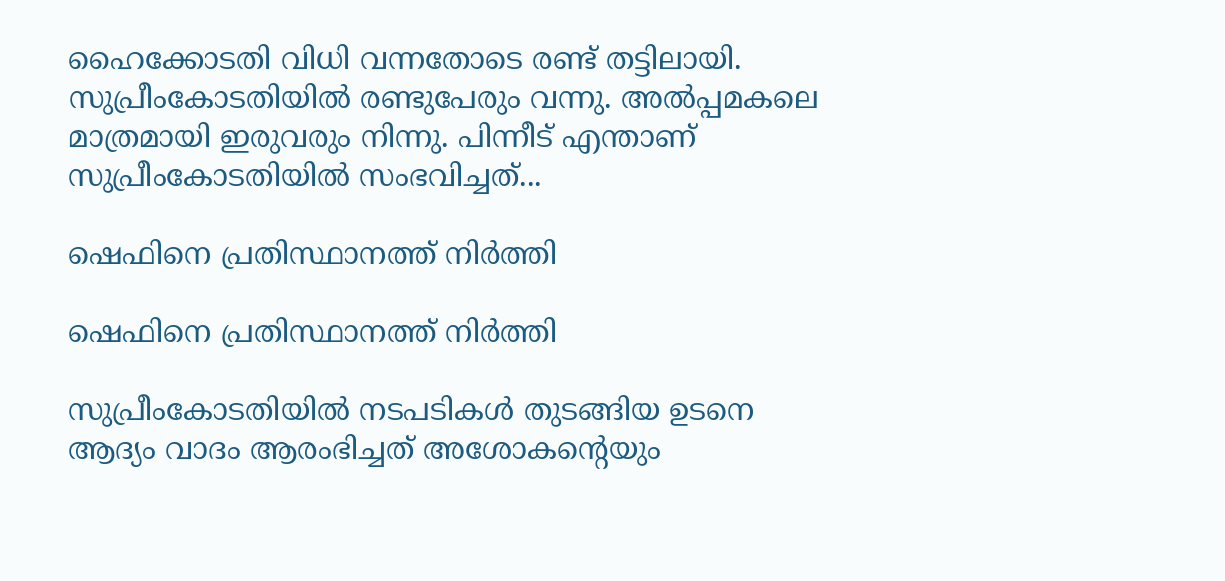ഹൈക്കോടതി വിധി വന്നതോടെ രണ്ട് തട്ടിലായി. സുപ്രീംകോടതിയില്‍ രണ്ടുപേരും വന്നു. അല്‍പ്പമകലെ മാത്രമായി ഇരുവരും നിന്നു. പിന്നീട് എന്താണ് സുപ്രീംകോടതിയില്‍ സംഭവിച്ചത്...

ഷെഫിനെ പ്രതിസ്ഥാനത്ത് നിര്‍ത്തി

ഷെഫിനെ പ്രതിസ്ഥാനത്ത് നിര്‍ത്തി

സുപ്രീംകോടതിയില്‍ നടപടികള്‍ തുടങ്ങിയ ഉടനെ ആദ്യം വാദം ആരംഭിച്ചത് അശോകന്റെയും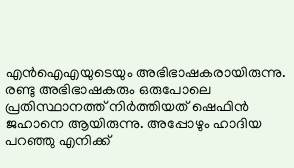എന്‍ഐഎയുടെയും അഭിഭാഷകരായിരുന്നു. രണ്ടു അഭിഭാഷകരും ഒരുപോലെ പ്രതിസ്ഥാനത്ത് നിര്‍ത്തിയത് ഷെഫിന്‍ ജഹാനെ ആയിരുന്നു. അപ്പോഴും ഹാദിയ പറഞ്ഞു എനിക്ക്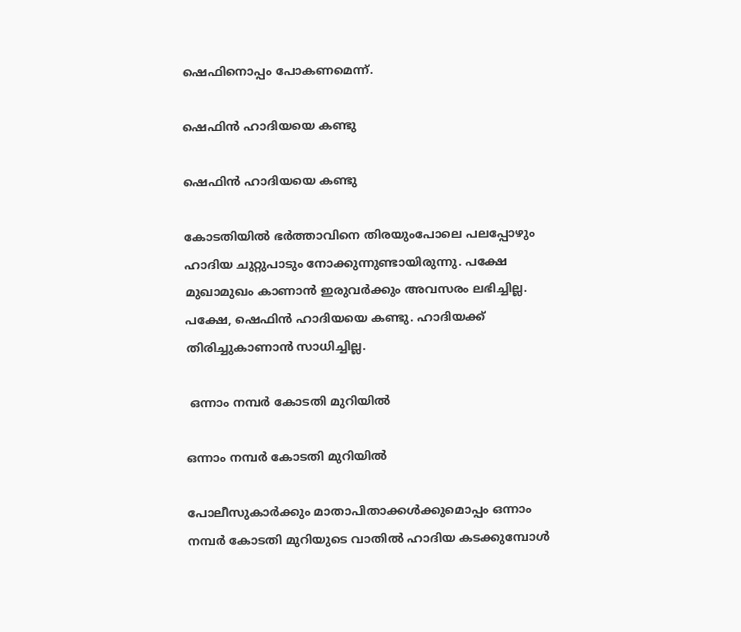ഷെഫിനൊപ്പം പോകണമെന്ന്.

ഷെഫിന്‍ ഹാദിയയെ കണ്ടു

ഷെഫിന്‍ ഹാദിയയെ കണ്ടു

കോടതിയില്‍ ഭര്‍ത്താവിനെ തിരയുംപോലെ പലപ്പോഴും ഹാദിയ ചുറ്റുപാടും നോക്കുന്നുണ്ടായിരുന്നു. പക്ഷേ മുഖാമുഖം കാണാന്‍ ഇരുവര്‍ക്കും അവസരം ലഭിച്ചില്ല. പക്ഷേ, ഷെഫിന്‍ ഹാദിയയെ കണ്ടു. ഹാദിയക്ക് തിരിച്ചുകാണാന്‍ സാധിച്ചില്ല.

 ഒന്നാം നമ്പര്‍ കോടതി മുറിയില്‍

ഒന്നാം നമ്പര്‍ കോടതി മുറിയില്‍

പോലീസുകാര്‍ക്കും മാതാപിതാക്കള്‍ക്കുമൊപ്പം ഒന്നാം നമ്പര്‍ കോടതി മുറിയുടെ വാതില്‍ ഹാദിയ കടക്കുമ്പോള്‍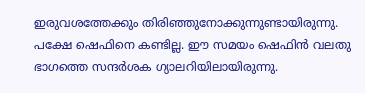ഇരുവശത്തേക്കും തിരിഞ്ഞുനോക്കുന്നുണ്ടായിരുന്നു. പക്ഷേ ഷെഫിനെ കണ്ടില്ല. ഈ സമയം ഷെഫിന്‍ വലതു ഭാഗത്തെ സന്ദര്‍ശക ഗ്യാലറിയിലായിരുന്നു.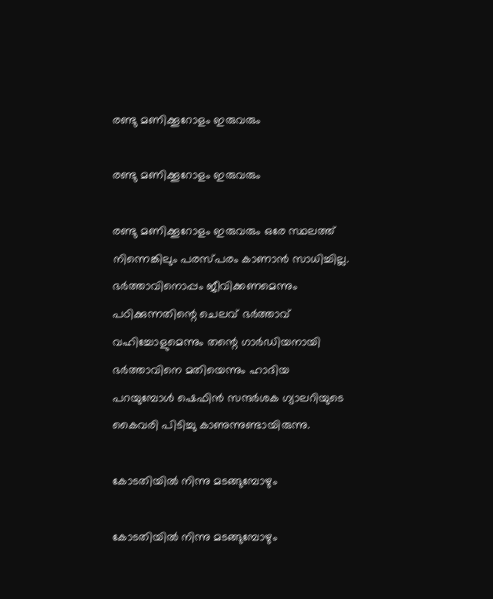രണ്ടു മണിക്കൂറോളം ഇരുവരും

രണ്ടു മണിക്കൂറോളം ഇരുവരും

രണ്ടു മണിക്കൂറോളം ഇരുവരും ഒരേ സ്ഥലത്ത് നിന്നെങ്കിലും പരസ്പരം കാണാന്‍ സാധിച്ചില്ല. ഭര്‍ത്താവിനൊപ്പം ജീവിക്കണമെന്നും പഠിക്കുന്നതിന്റെ ചെലവ് ഭര്‍ത്താവ് വഹിച്ചോളുമെന്നും തന്റെ ഗാര്‍ഡിയനായി ഭര്‍ത്താവിനെ മതിയെന്നും ഹാദിയ പറയുമ്പോള്‍ ഷെഫിന്‍ സന്ദര്‍ശക ഗ്യാലറിയുടെ കൈവരി പിടിച്ചു കാണുന്നുണ്ടായിരുന്നു.

കോടതിയില്‍ നിന്നു മടങ്ങുമ്പോഴും

കോടതിയില്‍ നിന്നു മടങ്ങുമ്പോഴും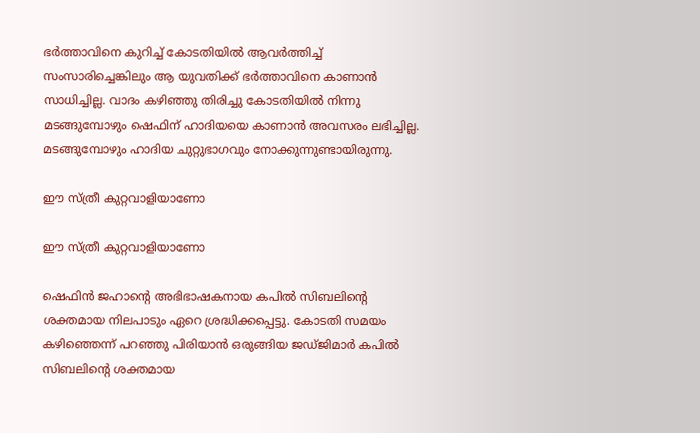ഭര്‍ത്താവിനെ കുറിച്ച് കോടതിയില്‍ ആവര്‍ത്തിച്ച് സംസാരിച്ചെങ്കിലും ആ യുവതിക്ക് ഭര്‍ത്താവിനെ കാണാന്‍ സാധിച്ചില്ല. വാദം കഴിഞ്ഞു തിരിച്ചു കോടതിയില്‍ നിന്നു മടങ്ങുമ്പോഴും ഷെഫിന് ഹാദിയയെ കാണാന്‍ അവസരം ലഭിച്ചില്ല. മടങ്ങുമ്പോഴും ഹാദിയ ചുറ്റുഭാഗവും നോക്കുന്നുണ്ടായിരുന്നു.

ഈ സ്ത്രീ കുറ്റവാളിയാണോ

ഈ സ്ത്രീ കുറ്റവാളിയാണോ

ഷെഫിന്‍ ജഹാന്റെ അഭിഭാഷകനായ കപില്‍ സിബലിന്റെ ശക്തമായ നിലപാടും ഏറെ ശ്രദ്ധിക്കപ്പെട്ടു. കോടതി സമയം കഴിഞ്ഞെന്ന് പറഞ്ഞു പിരിയാന്‍ ഒരുങ്ങിയ ജഡ്ജിമാര്‍ കപില്‍ സിബലിന്റെ ശക്തമായ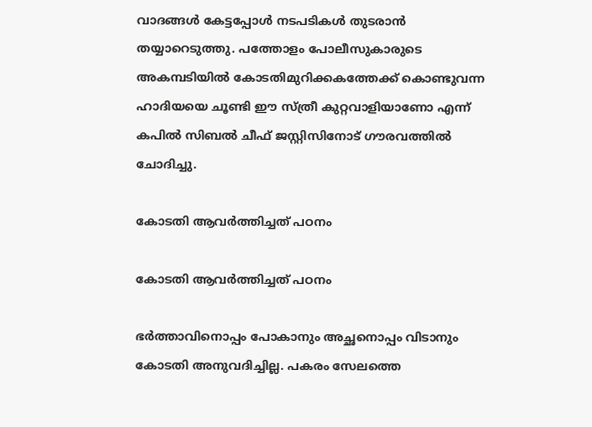വാദങ്ങള്‍ കേട്ടപ്പോള്‍ നടപടികള്‍ തുടരാന്‍ തയ്യാറെടുത്തു. പത്തോളം പോലീസുകാരുടെ അകമ്പടിയില്‍ കോടതിമുറിക്കകത്തേക്ക് കൊണ്ടുവന്ന ഹാദിയയെ ചൂണ്ടി ഈ സ്ത്രീ കുറ്റവാളിയാണോ എന്ന് കപില്‍ സിബല്‍ ചീഫ് ജസ്റ്റിസിനോട് ഗൗരവത്തില്‍ ചോദിച്ചു.

കോടതി ആവര്‍ത്തിച്ചത് പഠനം

കോടതി ആവര്‍ത്തിച്ചത് പഠനം

ഭര്‍ത്താവിനൊപ്പം പോകാനും അച്ഛനൊപ്പം വിടാനും കോടതി അനുവദിച്ചില്ല. പകരം സേലത്തെ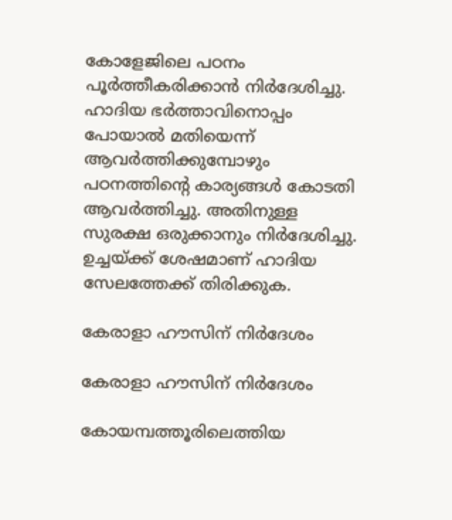കോളേജിലെ പഠനം പൂര്‍ത്തീകരിക്കാന്‍ നിര്‍ദേശിച്ചു. ഹാദിയ ഭര്‍ത്താവിനൊപ്പം പോയാല്‍ മതിയെന്ന് ആവര്‍ത്തിക്കുമ്പോഴും പഠനത്തിന്റെ കാര്യങ്ങള്‍ കോടതി ആവര്‍ത്തിച്ചു. അതിനുള്ള സുരക്ഷ ഒരുക്കാനും നിര്‍ദേശിച്ചു. ഉച്ചയ്ക്ക് ശേഷമാണ് ഹാദിയ സേലത്തേക്ക് തിരിക്കുക.

കേരാളാ ഹൗസിന് നിര്‍ദേശം

കേരാളാ ഹൗസിന് നിര്‍ദേശം

കോയമ്പത്തൂരിലെത്തിയ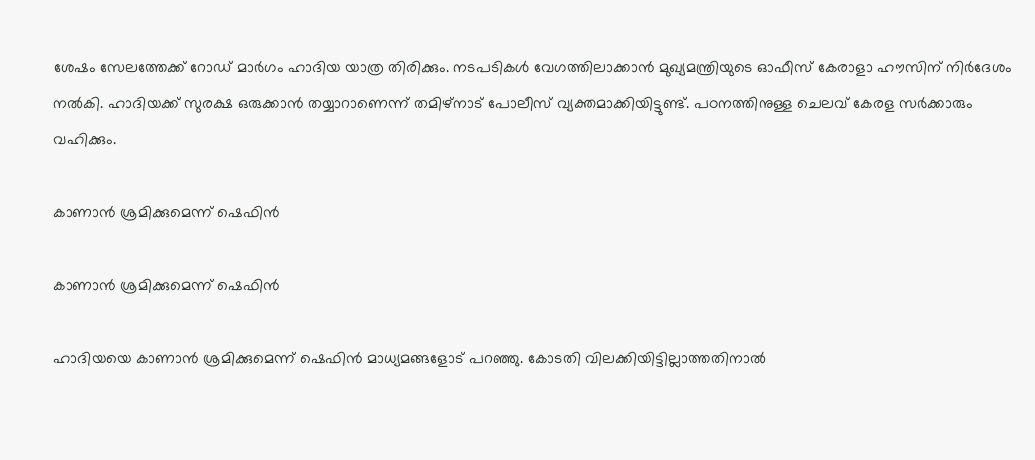ശേഷം സേലത്തേക്ക് റോഡ് മാര്‍ഗം ഹാദിയ യാത്ര തിരിക്കും. നടപടികള്‍ വേഗത്തിലാക്കാന്‍ മുഖ്യമന്ത്രിയുടെ ഓഫീസ് കേരാളാ ഹൗസിന് നിര്‍ദേശം നല്‍കി. ഹാദിയക്ക് സുരക്ഷ ഒരുക്കാന്‍ തയ്യാറാണെന്ന് തമിഴ്‌നാട് പോലീസ് വ്യക്തമാക്കിയിട്ടുണ്ട്. പഠനത്തിനുള്ള ചെലവ് കേരള സര്‍ക്കാരും വഹിക്കും.

കാണാന്‍ ശ്രമിക്കുമെന്ന് ഷെഫിന്‍

കാണാന്‍ ശ്രമിക്കുമെന്ന് ഷെഫിന്‍

ഹാദിയയെ കാണാന്‍ ശ്രമിക്കുമെന്ന് ഷെഫിന്‍ മാധ്യമങ്ങളോട് പറഞ്ഞു. കോടതി വിലക്കിയിട്ടില്ലാത്തതിനാല്‍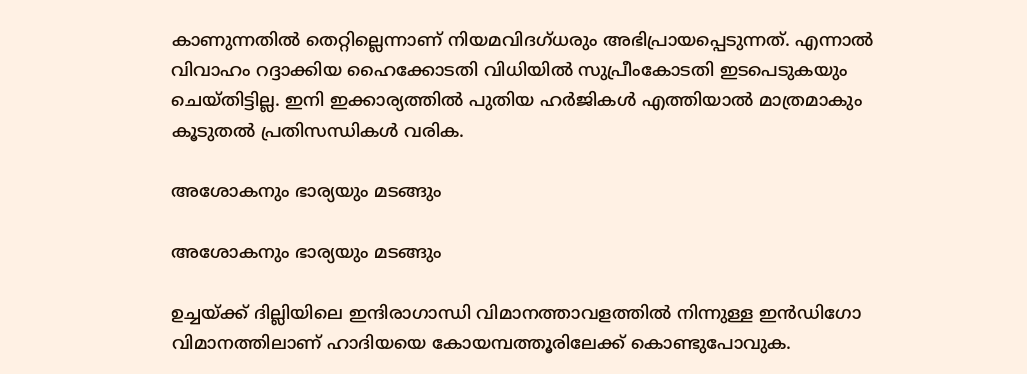കാണുന്നതില്‍ തെറ്റില്ലെന്നാണ് നിയമവിദഗ്ധരും അഭിപ്രായപ്പെടുന്നത്. എന്നാല്‍ വിവാഹം റദ്ദാക്കിയ ഹൈക്കോടതി വിധിയില്‍ സുപ്രീംകോടതി ഇടപെടുകയും ചെയ്തിട്ടില്ല. ഇനി ഇക്കാര്യത്തില്‍ പുതിയ ഹര്‍ജികള്‍ എത്തിയാല്‍ മാത്രമാകും കൂടുതല്‍ പ്രതിസന്ധികള്‍ വരിക.

അശോകനും ഭാര്യയും മടങ്ങും

അശോകനും ഭാര്യയും മടങ്ങും

ഉച്ചയ്ക്ക് ദില്ലിയിലെ ഇന്ദിരാഗാന്ധി വിമാനത്താവളത്തില്‍ നിന്നുള്ള ഇന്‍ഡിഗോ വിമാനത്തിലാണ് ഹാദിയയെ കോയമ്പത്തൂരിലേക്ക് കൊണ്ടുപോവുക.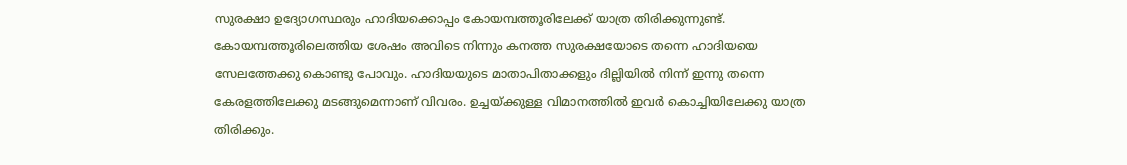സുരക്ഷാ ഉദ്യോഗസ്ഥരും ഹാദിയക്കൊപ്പം കോയമ്പത്തൂരിലേക്ക് യാത്ര തിരിക്കുന്നുണ്ട്. കോയമ്പത്തൂരിലെത്തിയ ശേഷം അവിടെ നിന്നും കനത്ത സുരക്ഷയോടെ തന്നെ ഹാദിയയെ സേലത്തേക്കു കൊണ്ടു പോവും. ഹാദിയയുടെ മാതാപിതാക്കളും ദില്ലിയില്‍ നിന്ന് ഇന്നു തന്നെ കേരളത്തിലേക്കു മടങ്ങുമെന്നാണ് വിവരം. ഉച്ചയ്ക്കുള്ള വിമാനത്തില്‍ ഇവര്‍ കൊച്ചിയിലേക്കു യാത്ര തിരിക്കും.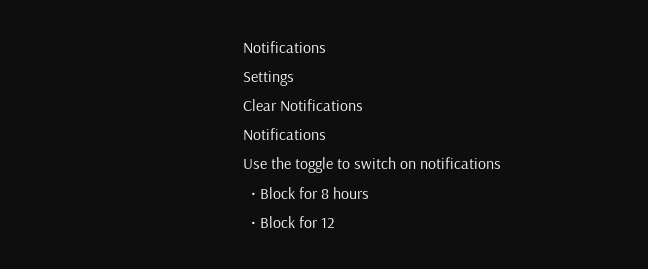Notifications
Settings
Clear Notifications
Notifications
Use the toggle to switch on notifications
  • Block for 8 hours
  • Block for 12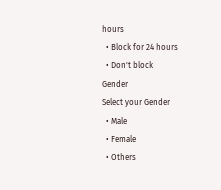hours
  • Block for 24 hours
  • Don't block
Gender
Select your Gender
  • Male
  • Female
  • Others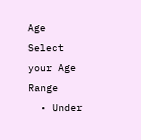Age
Select your Age Range
  • Under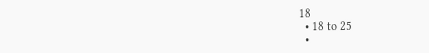18
  • 18 to 25
  •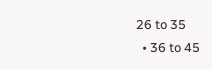26 to 35
  • 36 to 45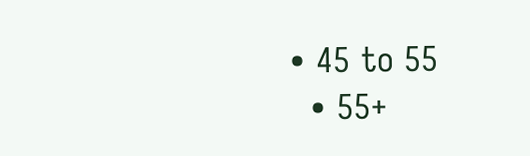• 45 to 55
  • 55+